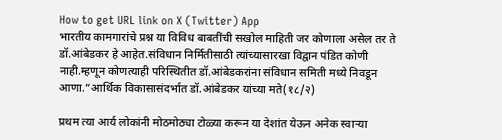How to get URL link on X (Twitter) App
भारतीय कामगारांचे प्रश्न या विविध बाबतींची सखोल माहिती जर कोणाला असेल तर ते डॉ.आंबेडकर हे आहेत.संविधान निर्मितीसाठी त्यांच्यासारखा विद्वान पंडित कोणी नाही.म्हणून कोणत्याही परिस्थितीत डॉ.आंबेडकरांना संविधान समिती मध्ये निवडून आणा.”आर्थिक विकासासंदर्भात डॉ.आंबेडकर यांच्या मते(१८/२)

प्रथम त्या आर्य लोकांनी मोठमोठ्या टोळ्या करून या देशांत येऊन अनेक स्वाऱ्या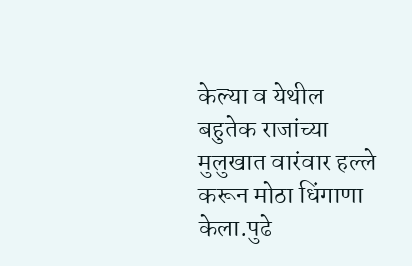केल्या व येथील बहुतेक राजांच्या मुलुखात वारंवार हल्ले करून मोठा धिंगाणा केला.पुढे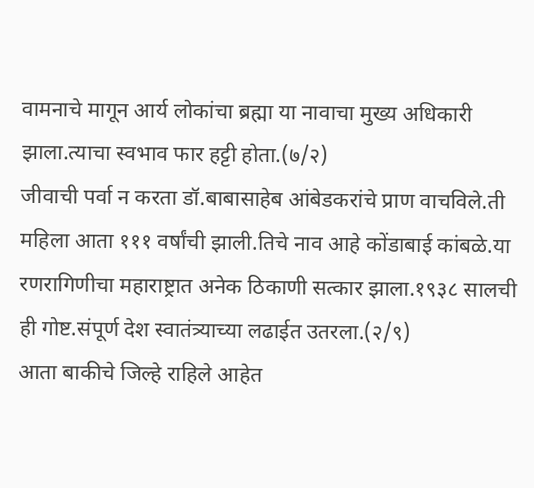वामनाचे मागून आर्य लोकांचा ब्रह्मा या नावाचा मुख्य अधिकारी झाला.त्याचा स्वभाव फार हट्टी होता.(७/२)
जीवाची पर्वा न करता डॉ.बाबासाहेब आंबेडकरांचे प्राण वाचविले.ती महिला आता १११ वर्षांची झाली.तिचे नाव आहे कोंडाबाई कांबळे.या रणरागिणीचा महाराष्ट्रात अनेक ठिकाणी सत्कार झाला.१९३८ सालची ही गोष्ट.संपूर्ण देश स्वातंत्र्याच्या लढाईत उतरला.(२/९)
आता बाकीचे जिल्हे राहिले आहेत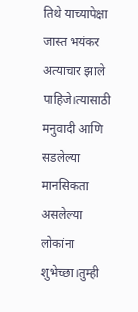तिथे याच्यापेक्षा जास्त भयंकर अत्याचार झाले पाहिजे।त्यासाठी मनुवादी आणि सडलेल्या मानसिकता असलेल्या लोकांना शुभेच्छा।तुम्ही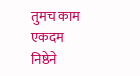तुमच काम एकदम निष्ठेने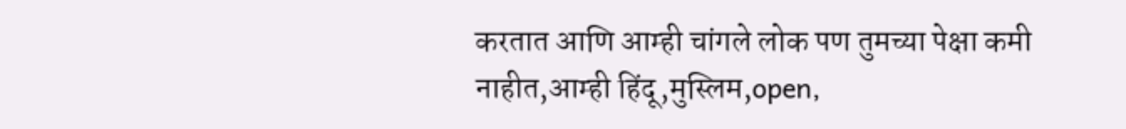करतात आणि आम्ही चांगले लोक पण तुमच्या पेक्षा कमी नाहीत,आम्ही हिंदू,मुस्लिम,open,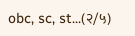obc, sc, st...(२/५)